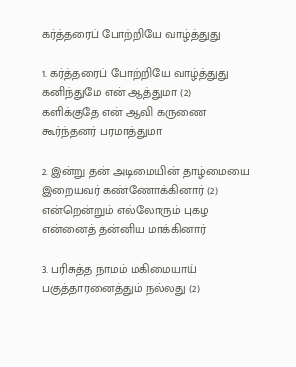கர்த்தரைப் போற்றியே வாழ்த்துது

1. கர்த்தரைப் போற்றியே வாழ்த்துது
கனிந்துமே என் ஆத்துமா (2)
களிக்குதே என் ஆவி கருணை
கூர்ந்தனர் பரமாத்துமா

2. இன்று தன் அடிமையின் தாழ்மையை
இறையவர் கண்ணோக்கினார் (2)
என்றென்றும் எல்லோரும் புகழ
என்னைத் தன்னிய மாக்கினார்

3. பரிசுத்த நாமம் மகிமையாய்
பகுத்தாரனைத்தும் நல்லது (2)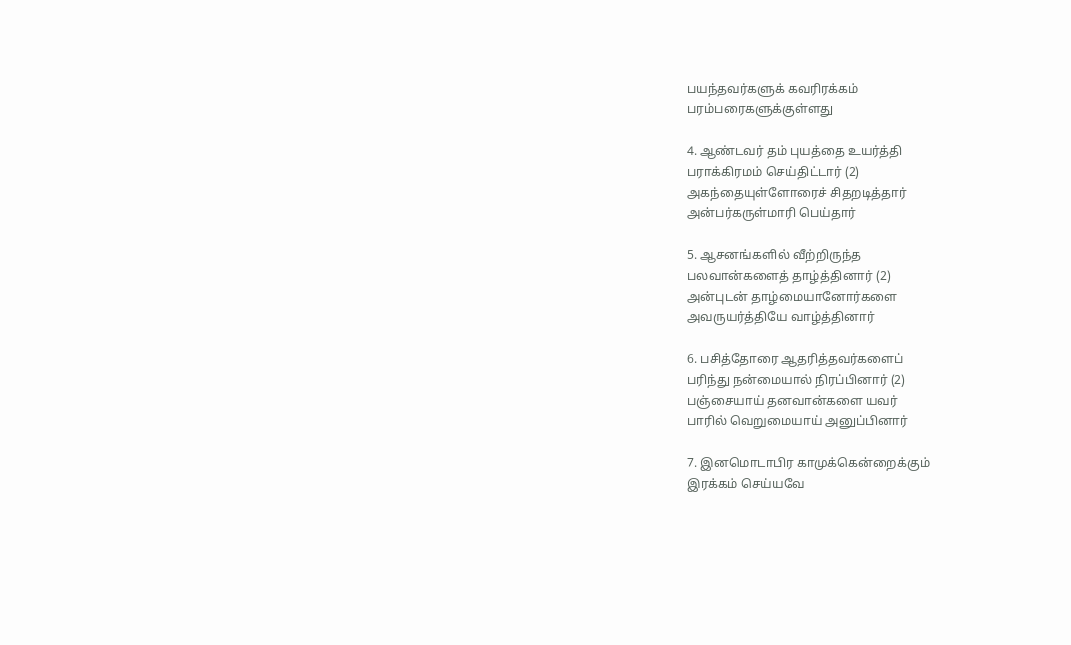பயந்தவர்களுக் கவரிரக்கம்
பரம்பரைகளுக்குள்ளது

4. ஆண்டவர் தம் புயத்தை உயர்த்தி
பராக்கிரமம் செய்திட்டார் (2)
அகந்தையுள்ளோரைச் சிதறடித்தார்
அன்பர்கருள்மாரி பெய்தார்

5. ஆசனங்களில் வீற்றிருந்த
பலவான்களைத் தாழ்த்தினார் (2)
அன்புடன் தாழ்மையானோர்களை
அவருயர்த்தியே வாழ்த்தினார்

6. பசித்தோரை ஆதரித்தவர்களைப்
பரிந்து நன்மையால் நிரப்பினார் (2)
பஞ்சையாய் தனவான்களை யவர்
பாரில் வெறுமையாய் அனுப்பினார்

7. இனமொடாபிர காமுக்கென்றைக்கும்
இரக்கம் செய்யவே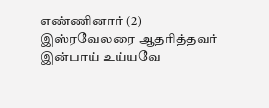எண்ணினார் (2)
இஸ்ரவேலரை ஆதரித்தவர்
இன்பாய் உய்யவே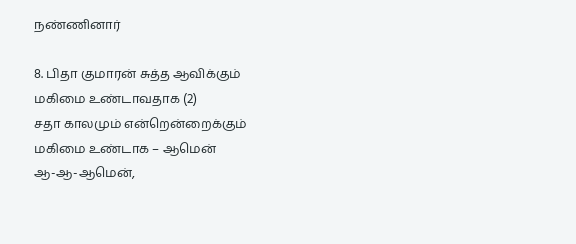நண்ணினார்

8. பிதா குமாரன் சுத்த ஆவிக்கும்
மகிமை உண்டாவதாக (2)
சதா காலமும் என்றென்றைக்கும்
மகிமை உண்டாக – ஆமென்
ஆ-ஆ-ஆமென்,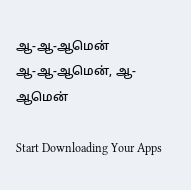ஆ-ஆ-ஆமென்
ஆ-ஆ-ஆமென், ஆ-ஆமென்

Start Downloading Your Apps